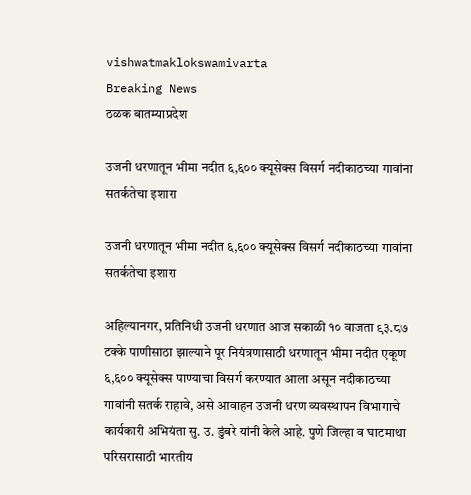vishwatmaklokswamivarta
Breaking News
ठळक बातम्याप्रदेश

उजनी धरणातून भीमा नदीत ६,६०० क्यूसेक्स विसर्ग नदीकाठच्या गावांना सतर्कतेचा इशारा

उजनी धरणातून भीमा नदीत ६,६०० क्यूसेक्स विसर्ग नदीकाठच्या गावांना सतर्कतेचा इशारा

अहिल्यानगर, प्रतिनिधी उजनी धरणात आज सकाळी १० वाजता ९३.८७ टक्के पाणीसाठा झाल्याने पूर नियंत्रणासाठी धरणातून भीमा नदीत एकूण ६,६०० क्यूसेक्स पाण्याचा विसर्ग करण्यात आला असून नदीकाठच्या गावांनी सतर्क राहावे, असे आवाहन उजनी धरण व्यवस्थापन विभागाचे कार्यकारी अभियंता सु. उ. डुंबरे यांनी केले आहे. पुणे जिल्हा व घाटमाथा परिसरासाठी भारतीय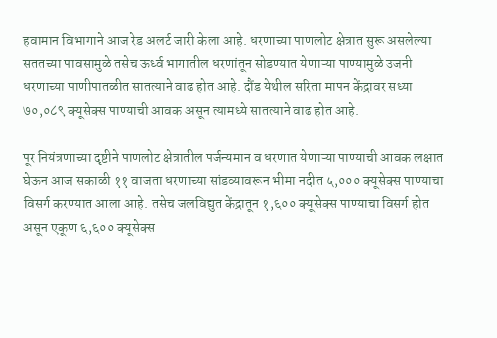हवामान विभागाने आज रेड अलर्ट जारी केला आहे. धरणाच्या पाणलोट क्षेत्रात सुरू असलेल्या सततच्या पावसामुळे तसेच ऊर्ध्व भागातील धरणांतून सोडण्यात येणाऱ्या पाण्यामुळे उजनी धरणाच्या पाणीपातळीत सातत्याने वाढ होत आहे. दौंड येथील सरिता मापन केंद्रावर सध्या ७०,०८९ क्यूसेक्स पाण्याची आवक असून त्यामध्ये सातत्याने वाढ होत आहे.

पूर नियंत्रणाच्या दृष्टीने पाणलोट क्षेत्रातील पर्जन्यमान व धरणात येणाऱ्या पाण्याची आवक लक्षात घेऊन आज सकाळी ११ वाजता धरणाच्या सांडव्यावरून भीमा नदीत ५,००० क्यूसेक्स पाण्याचा विसर्ग करण्यात आला आहे. तसेच जलविद्युत केंद्रातून १,६०० क्यूसेक्स पाण्याचा विसर्ग होत असून एकूण ६,६०० क्यूसेक्स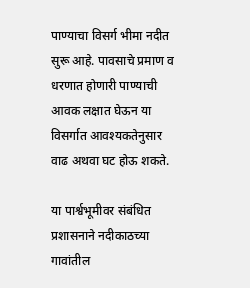पाण्याचा विसर्ग भीमा नदीत सुरू आहे. पावसाचे प्रमाण व धरणात होणारी पाण्याची आवक लक्षात घेऊन या विसर्गात आवश्यकतेनुसार वाढ अथवा घट होऊ शकते.

या पार्श्वभूमीवर संबंधित प्रशासनाने नदीकाठच्या गावांतील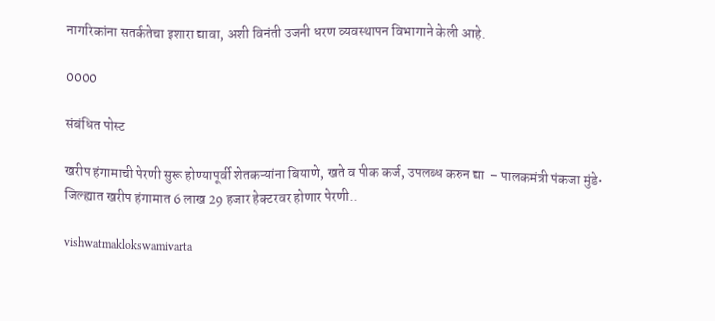नागरिकांना सतर्कतेचा इशारा द्यावा, अशी विनंती उजनी धरण व्यवस्थापन विभागाने केली आहे.

0000

संबंधित पोस्ट

खरीप हंगामाची पेरणी सुरू होण्यापूर्वी शेतकऱ्यांना बियाणे, खते व पीक कर्ज, उपलब्ध करुन द्या  – पालकमंत्री पंकजा मुंडे• जिल्ह्यात खरीप हंगामात 6 लाख 29 हजार हेक्टरवर होणार पेरणी..

vishwatmaklokswamivarta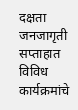दक्षता जनजागृती सप्ताहात विविध कार्यक्रमांचे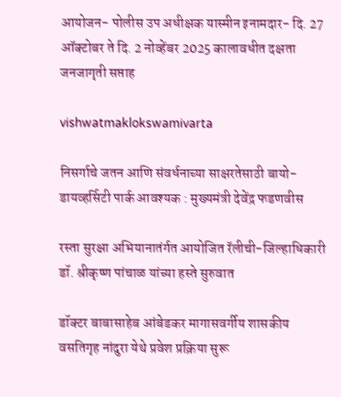आयोजन- पोलीस उप अधीक्षक यास्मीन इनामदार- दि. 27 ऑक्टोबर ते दि. 2 नोव्हेंबर 2025 कालावधीत दक्षता जनजागृती सप्ताह

vishwatmaklokswamivarta

निसर्गाचे जतन आणि संवर्धनाच्या साक्षरतेसाठी बायो-डायव्हर्सिटी पार्क आवश्यक : मुख्यमंत्री देवेंद्र फडणवीस

रस्ता सुरक्षा अभियानातंर्गत आयोजित रॅलीची-जिल्हाधिकारी डॉ. श्रीकृष्ण पांचाळ यांच्या हस्ते सुरुवात

डॉक्टर बाबासाहेब आंबेडकर मागासवर्गीय शासकीय वसतिगृह नांदुरा येथे प्रवेश प्रक्रिया सुरू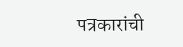पत्रकारांची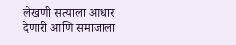लेखणी सत्याला आधार देणारी आणि समाजाला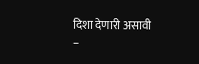दिशा देणारी असावी –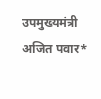उपमुख्यमंत्री अजित पवार*